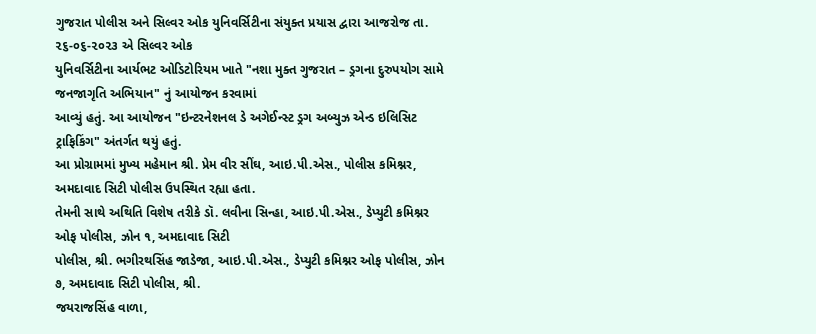ગુજરાત પોલીસ અને સિલ્વર ઓક યુનિવર્સિટીના સંયુક્ત પ્રયાસ દ્વારા આજરોજ તા. ૨૬-૦૬-૨૦૨૩ એ સિલ્વર ઓક
યુનિવર્સિટીના આર્યભટ ઓડિટોરિયમ ખાતે "નશા મુક્ત ગુજરાત – ડ્રગના દુરુપયોગ સામે જનજાગૃતિ અભિયાન" નું આયોજન કરવામાં
આવ્યું હતું. આ આયોજન "ઇન્ટરનેશનલ ડે અગેઈન્સ્ટ ડ્રગ અબ્યુઝ એન્ડ ઇલિસિટ ટ્રાફિકિંગ" અંતર્ગત થયું હતું.
આ પ્રોગ્રામમાં મુખ્ય મહેમાન શ્રી. પ્રેમ વીર સીંઘ, આઇ.પી.એસ., પોલીસ કમિશ્નર, અમદાવાદ સિટી પોલીસ ઉપસ્થિત રહ્યા હતા.
તેમની સાથે અથિતિ વિશેષ તરીકે ડૉ. લવીના સિન્હા, આઇ.પી.એસ., ડેપ્યુટી કમિશ્નર ઓફ પોલીસ, ઝોન ૧, અમદાવાદ સિટી
પોલીસ, શ્રી. ભગીરથસિંહ જાડેજા, આઇ.પી.એસ., ડેપ્યુટી કમિશ્નર ઓફ પોલીસ, ઝોન ૭, અમદાવાદ સિટી પોલીસ, શ્રી.
જયરાજસિંહ વાળા,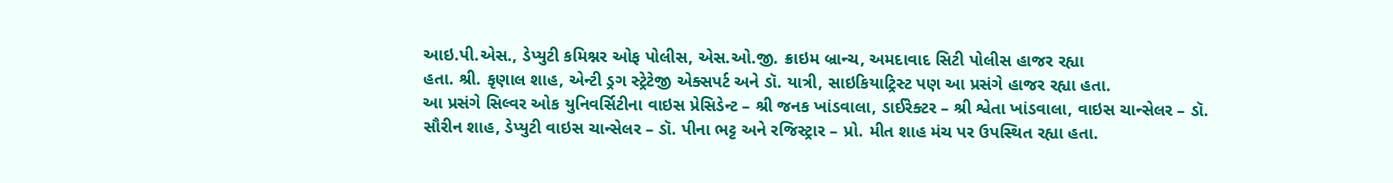આઇ.પી.એસ., ડેપ્યુટી કમિશ્નર ઓફ પોલીસ, એસ.ઓ.જી. ક્રાઇમ બ્રાન્ચ, અમદાવાદ સિટી પોલીસ હાજર રહ્યા
હતા. શ્રી. કૃણાલ શાહ, એન્ટી ડ્રગ સ્ટ્રેટેજી એક્સપર્ટ અને ડૉ. યાત્રી, સાઇકિયાટ્રિસ્ટ પણ આ પ્રસંગે હાજર રહ્યા હતા.
આ પ્રસંગે સિલ્વર ઓક યુનિવર્સિટીના વાઇસ પ્રેસિડેન્ટ – શ્રી જનક ખાંડવાલા, ડાઈરેક્ટર – શ્રી શ્વેતા ખાંડવાલા, વાઇસ ચાન્સેલર – ડૉ.
સૌરીન શાહ, ડેપ્યુટી વાઇસ ચાન્સેલર – ડૉ. પીના ભટ્ટ અને રજિસ્ટ્રાર – પ્રો. મીત શાહ મંચ પર ઉપસ્થિત રહ્યા હતા.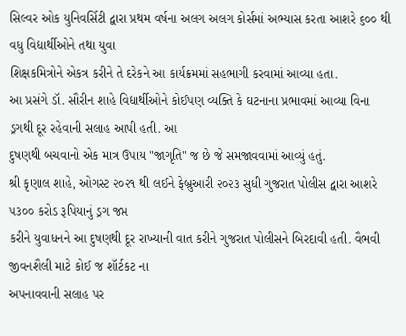સિલ્વર ઓક યુનિવર્સિટી દ્વારા પ્રથમ વર્ષના અલગ અલગ કોર્સમાં અભ્યાસ કરતા આશરે ૬૦૦ થી વધુ વિદ્યાર્થીઓને તથા યુવા
શિક્ષકમિત્રોને એકત્ર કરીને તે દરેકને આ કાર્યક્રમમાં સહભાગી કરવામાં આવ્યા હતા.
આ પ્રસંગે ડૉ. સૌરીન શાહે વિદ્યાર્થીઓને કોઈપણ વ્યક્તિ કે ઘટનાના પ્રભાવમાં આવ્યા વિના ડ્રગથી દૂર રહેવાની સલાહ આપી હતી. આ
દુષણથી બચવાનો એક માત્ર ઉપાય "જાગૃતિ" જ છે જે સમજાવવામાં આવ્યું હતું.
શ્રી કૃણાલ શાહે, ઓગસ્ટ ૨૦૨૧ થી લઈને ફેબ્રુઆરી ૨૦૨૩ સુધી ગુજરાત પોલીસ દ્વારા આશરે ૫૩૦૦ કરોડ રૂપિયાનું ડ્રગ જપ્ત
કરીને યુવાધનને આ દુષણથી દૂર રાખ્યાની વાત કરીને ગુજરાત પોલીસને બિરદાવી હતી. વૈભવી જીવનશૈલી માટે કોઈ જ શૉર્ટકટ ના
અપનાવવાની સલાહ પર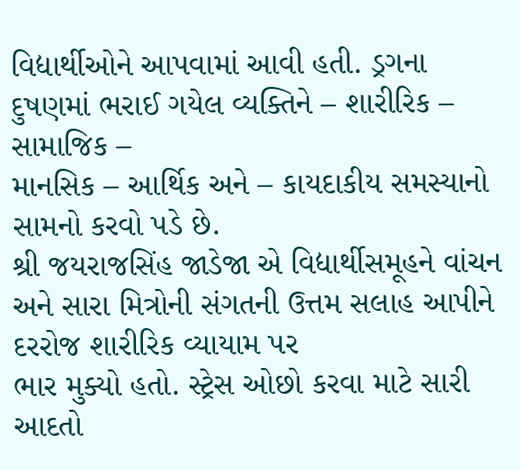વિદ્યાર્થીઓને આપવામાં આવી હતી. ડ્રગના દુષણમાં ભરાઈ ગયેલ વ્યક્તિને – શારીરિક – સામાજિક –
માનસિક – આર્થિક અને – કાયદાકીય સમસ્યાનો સામનો કરવો પડે છે.
શ્રી જયરાજસિંહ જાડેજા એ વિદ્યાર્થીસમૂહને વાંચન અને સારા મિત્રોની સંગતની ઉત્તમ સલાહ આપીને દરરોજ શારીરિક વ્યાયામ પર
ભાર મુક્યો હતો. સ્ટ્રેસ ઓછો કરવા માટે સારી આદતો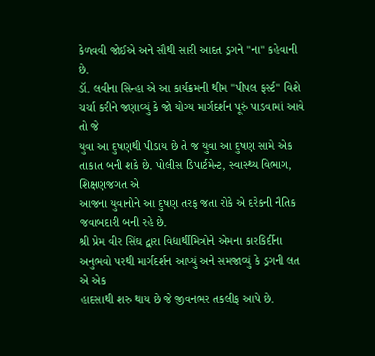કેળવવી જોઈએ અને સૌથી સારી આદત ડ્રગને "ના" કહેવાની છે.
ડૉ. લવીના સિન્હા એ આ કાર્યક્રમની થીમ "પીપલ ફર્સ્ટ" વિશે ચર્ચા કરીને જણાવ્યું કે જો યોગ્ય માર્ગદર્શન પૂરું પાડવામાં આવે તો જે
યુવા આ દુષણથી પીડાય છે તે જ યુવા આ દુષણ સામે એક તાકાત બની શકે છે. પોલીસ ડિપાર્ટમેન્ટ, સ્વાસ્થ્ય વિભાગ, શિક્ષણજગત એ
આજના યુવાનોને આ દુષણ તરફ જતા રોકે એ દરેકની નૈતિક જવાબદારી બની રહે છે.
શ્રી પ્રેમ વીર સિંઘ દ્વારા વિદ્યાર્થીમિત્રોને એમના કારકિર્દીના અનુભવો પરથી માર્ગદર્શન આપ્યું અને સમજાવ્યું કે ડ્રગની લત એ એક
હાદસાથી શરુ થાય છે જે જીવનભર તકલીફ આપે છે.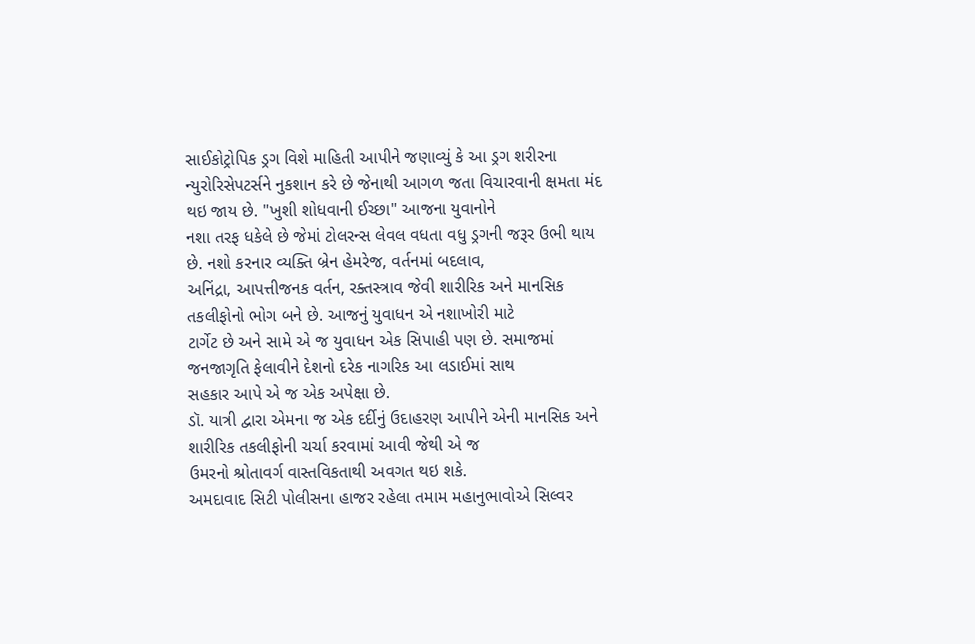સાઈકોટ્રોપિક ડ્રગ વિશે માહિતી આપીને જણાવ્યું કે આ ડ્રગ શરીરના
ન્યુરોરિસેપટર્સને નુકશાન કરે છે જેનાથી આગળ જતા વિચારવાની ક્ષમતા મંદ થઇ જાય છે. "ખુશી શોધવાની ઈચ્છા" આજના યુવાનોને
નશા તરફ ધકેલે છે જેમાં ટોલરન્સ લેવલ વધતા વધુ ડ્રગની જરૂર ઉભી થાય છે. નશો કરનાર વ્યક્તિ બ્રેન હેમરેજ, વર્તનમાં બદલાવ,
અનિંદ્રા, આપત્તીજનક વર્તન, રક્તસ્ત્રાવ જેવી શારીરિક અને માનસિક તકલીફોનો ભોગ બને છે. આજનું યુવાધન એ નશાખોરી માટે
ટાર્ગેટ છે અને સામે એ જ યુવાધન એક સિપાહી પણ છે. સમાજમાં જનજાગૃતિ ફેલાવીને દેશનો દરેક નાગરિક આ લડાઈમાં સાથ
સહકાર આપે એ જ એક અપેક્ષા છે.
ડૉ. યાત્રી દ્વારા એમના જ એક દર્દીનું ઉદાહરણ આપીને એની માનસિક અને શારીરિક તકલીફોની ચર્ચા કરવામાં આવી જેથી એ જ
ઉમરનો શ્રોતાવર્ગ વાસ્તવિકતાથી અવગત થઇ શકે.
અમદાવાદ સિટી પોલીસના હાજર રહેલા તમામ મહાનુભાવોએ સિલ્વર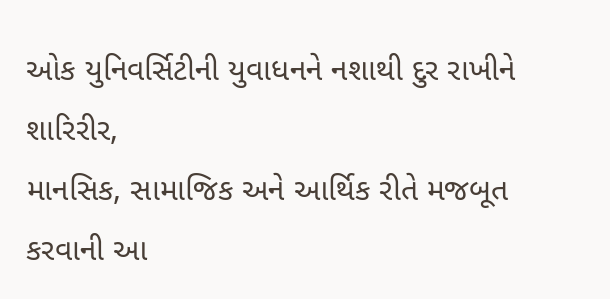ઓક યુનિવર્સિટીની યુવાધનને નશાથી દુર રાખીને શારિરીર,
માનસિક, સામાજિક અને આર્થિક રીતે મજબૂત કરવાની આ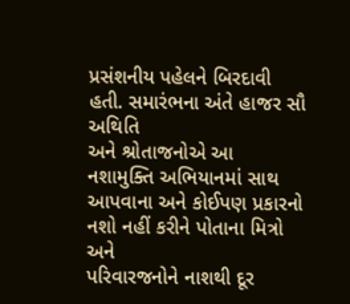પ્રસંશનીય પહેલને બિરદાવી હતી. સમારંભના અંતે હાજર સૌ અથિતિ
અને શ્રોતાજનોએ આ નશામુક્તિ અભિયાનમાં સાથ આપવાના અને કોઈપણ પ્રકારનો નશો નહીં કરીને પોતાના મિત્રો અને
પરિવારજનોને નાશથી દૂર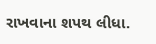રાખવાના શપથ લીધા.